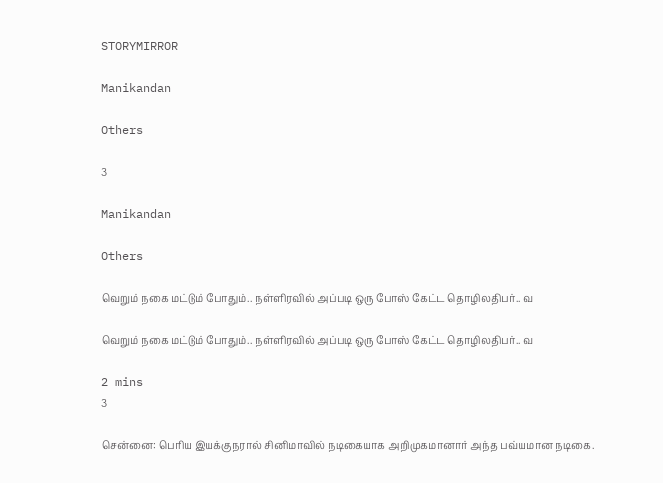STORYMIRROR

Manikandan

Others

3

Manikandan

Others

வெறும் நகை மட்டும் போதும்.. நள்ளிரவில் அப்படி ஒரு போஸ் கேட்ட தொழிலதிபர்.. வ

வெறும் நகை மட்டும் போதும்.. நள்ளிரவில் அப்படி ஒரு போஸ் கேட்ட தொழிலதிபர்.. வ

2 mins
3

சென்னை: பெரிய இயக்குநரால் சினிமாவில் நடிகையாக அறிமுகமானார் அந்த பவ்யமான நடிகை.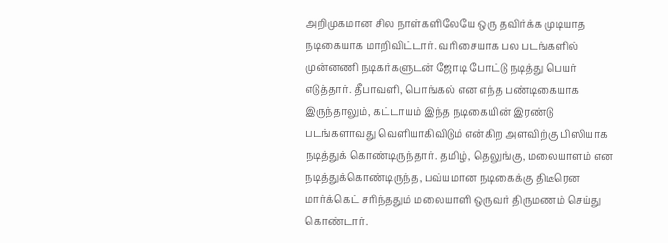அறிமுகமான சில நாள்களிலேயே ஒரு தவிர்க்க முடியாத நடிகையாக மாறிவிட்டார். வரிசையாக பல படங்களில் முன்னணி நடிகர்களுடன் ஜோடி போட்டு நடித்து பெயர் எடுத்தார். தீபாவளி, பொங்கல் என எந்த பண்டிகையாக இருந்தாலும், கட்டாயம் இந்த நடிகையின் இரண்டு படங்களாவது வெளியாகிவிடும் என்கிற அளவிற்கு பிஸியாக நடித்துக் கொண்டிருந்தார். தமிழ், தெலுங்கு, மலையாளம் என நடித்துக்கொண்டிருந்த, பவ்யமான நடிகைக்கு திடீரென மார்க்கெட் சரிந்ததும் மலையாளி ஒருவர் திருமணம் செய்து கொண்டார்.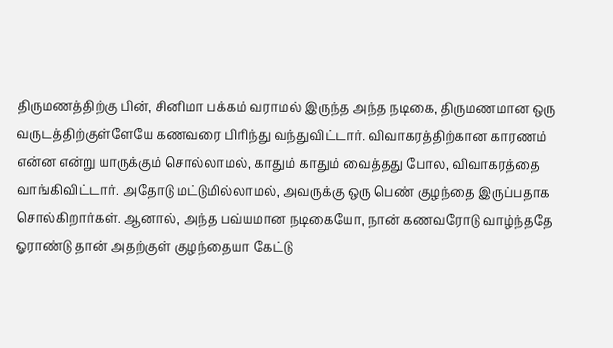திருமணத்திற்கு பின், சினிமா பக்கம் வராமல் இருந்த அந்த நடிகை, திருமணமான ஒரு வருடத்திற்குள்ளேயே கணவரை பிரிந்து வந்துவிட்டார். விவாகரத்திற்கான காரணம் என்ன என்று யாருக்கும் சொல்லாமல், காதும் காதும் வைத்தது போல, விவாகரத்தை வாங்கிவிட்டார். அதோடு மட்டுமில்லாமல், அவருக்கு ஒரு பெண் குழந்தை இருப்பதாக சொல்கிறார்கள். ஆனால், அந்த பவ்யமான நடிகையோ, நான் கணவரோடு வாழ்ந்ததே ஓராண்டு தான் அதற்குள் குழந்தையா கேட்டு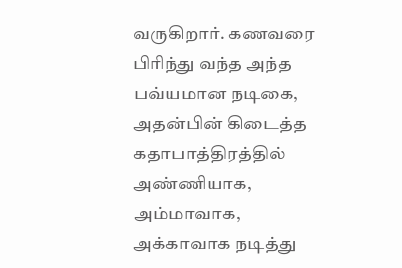வருகிறார். கணவரை பிரிந்து வந்த அந்த பவ்யமான நடிகை, அதன்பின் கிடைத்த கதாபாத்திரத்தில் அண்ணியாக, அம்மாவாக, அக்காவாக நடித்து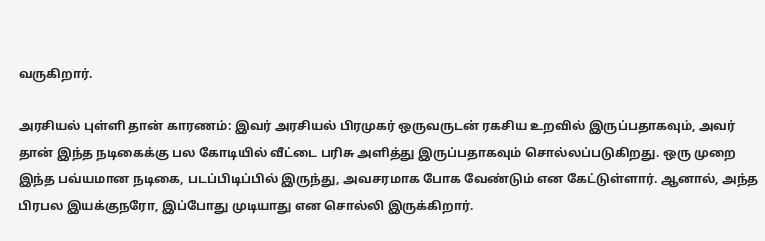வருகிறார்.

அரசியல் புள்ளி தான் காரணம்: இவர் அரசியல் பிரமுகர் ஒருவருடன் ரகசிய உறவில் இருப்பதாகவும், அவர் தான் இந்த நடிகைக்கு பல கோடியில் வீட்டை பரிசு அளித்து இருப்பதாகவும் சொல்லப்படுகிறது. ஒரு முறை இந்த பவ்யமான நடிகை, படப்பிடிப்பில் இருந்து, அவசரமாக போக வேண்டும் என கேட்டுள்ளார். ஆனால், அந்த பிரபல இயக்குநரோ, இப்போது முடியாது என சொல்லி இருக்கிறார்.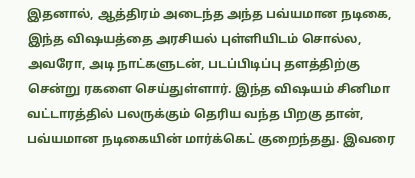இதனால், ஆத்திரம் அடைந்த அந்த பவ்யமான நடிகை, இந்த விஷயத்தை அரசியல் புள்ளியிடம் சொல்ல, அவரோ, அடி நாட்களுடன், படப்பிடிப்பு தளத்திற்கு சென்று ரகளை செய்துள்ளார். இந்த விஷயம் சினிமா வட்டாரத்தில் பலருக்கும் தெரிய வந்த பிறகு தான், பவ்யமான நடிகையின் மார்க்கெட் குறைந்தது. இவரை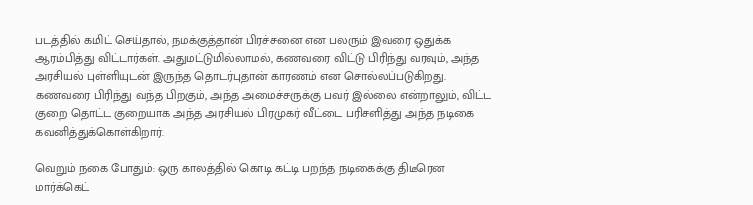படத்தில் கமிட் செய்தால், நமக்குத்தான் பிரச்சனை என பலரும் இவரை ஒதுக்க ஆரம்பித்து விட்டார்கள். அதுமட்டுமில்லாமல், கணவரை விட்டு பிரிந்து வரவும், அந்த அரசியல் புள்ளியுடன் இருந்த தொடர்புதான் காரணம் என சொல்லப்படுகிறது. கணவரை பிரிந்து வந்த பிறகும், அந்த அமைச்சருக்கு பவர் இல்லை என்றாலும், விட்ட குறை தொட்ட குறையாக அந்த அரசியல் பிரமுகர் வீட்டை பரிசளித்து அந்த நடிகை கவனித்துக்கொள்கிறார்.

வெறும் நகை போதும்: ஒரு காலத்தில் கொடி கட்டி பறந்த நடிகைக்கு திடீரென மார்க்கெட்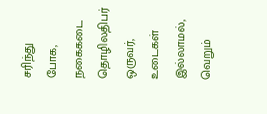சரிந்து போக, நகைகடை தொழிலதிபர் ஒருவர், உடைகள் இல்லாமல், வெறும்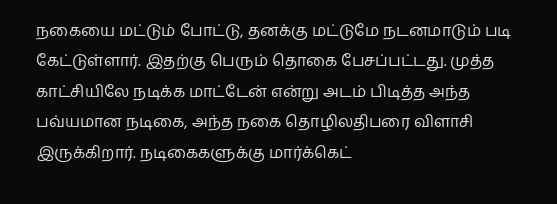நகையை மட்டும் போட்டு, தனக்கு மட்டுமே நடனமாடும் படி கேட்டுள்ளார். இதற்கு பெரும் தொகை பேசப்பட்டது. முத்த காட்சியிலே நடிக்க மாட்டேன் என்று அடம் பிடித்த அந்த பவ்யமான நடிகை, அந்த நகை தொழிலதிபரை விளாசி இருக்கிறார். நடிகைகளுக்கு மார்க்கெட்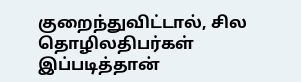குறைந்துவிட்டால், சில தொழிலதிபர்கள் இப்படித்தான்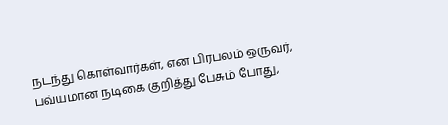நடந்து கொள்வார்கள், என பிரபலம் ஒருவர், பவ்யமான நடிகை குறித்து பேசும் போது,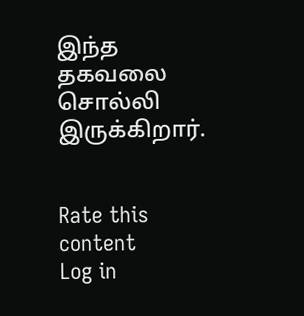இந்த தகவலை சொல்லி இருக்கிறார்.


Rate this content
Log in